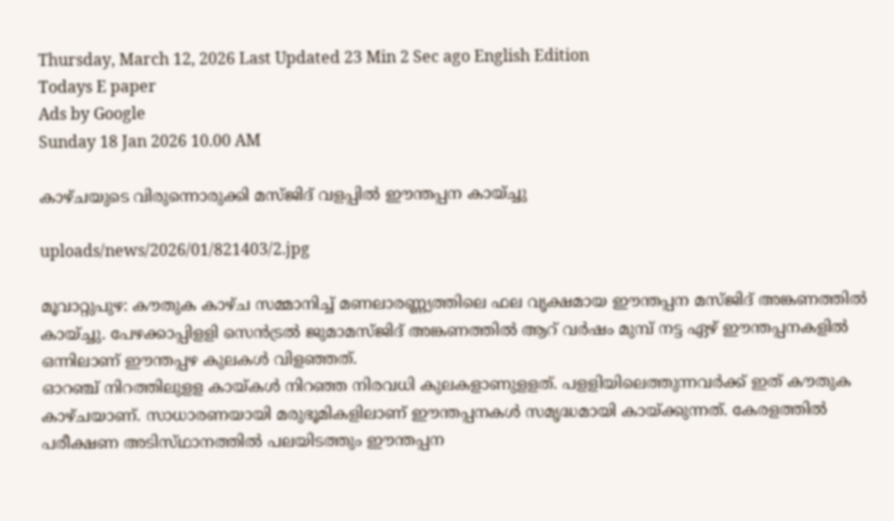Thursday, March 12, 2026 Last Updated 23 Min 2 Sec ago English Edition
Todays E paper
Ads by Google
Sunday 18 Jan 2026 10.00 AM

കാഴ്‌ചയുടെ വിരുന്നൊരുക്കി മസ്‌ജിദ്‌ വളപ്പില്‍ ഈന്തപ്പന കായ്‌ച്ചു

uploads/news/2026/01/821403/2.jpg

മൂവാറ്റുപുഴ: കൗതുക കാഴ്‌ച സമ്മാനിച്ച്‌ മണലാരണ്ണ്യത്തിലെ ഫല വൃക്ഷമായ ഈന്തപ്പന മസ്‌ജിദ്‌ അങ്കണത്തില്‍ കായ്‌ച്ചു. പേഴക്കാപ്പിളളി സെന്‍ട്രല്‍ ജുമാമസ്‌ജിദ്‌ അങ്കണത്തില്‍ ആറ്‌ വര്‍ഷം മുമ്പ്‌ നട്ട ഏഴ്‌ ഈന്തപ്പനകളില്‍ ഒന്നിലാണ്‌ ഈന്തപ്പഴ കുലകള്‍ വിളഞ്ഞത്‌.
ഓറഞ്ച്‌ നിറത്തിലുളള കായ്‌കള്‍ നിറഞ്ഞ നിരവധി കുലകളാണുളളത്‌. പളളിയിലെത്തുന്നവര്‍ക്ക്‌ ഇത്‌ കൗതുക കാഴ്‌ചയാണ്‌. സാധാരണയായി മരുഭൂമികളിലാണ്‌ ഈന്തപ്പനകള്‍ സമൃദ്ധമായി കായ്‌ക്കുന്നത്‌. കേരളത്തില്‍ പരീക്ഷണ അടിസ്‌ഥാനത്തില്‍ പലയിടത്തും ഈന്തപ്പന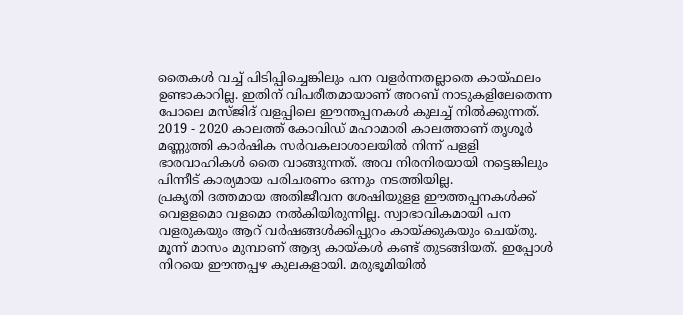തൈകള്‍ വച്ച്‌ പിടിപ്പിച്ചെങ്കിലും പന വളര്‍ന്നതല്ലാതെ കായ്‌ഫലം ഉണ്ടാകാറില്ല. ഇതിന്‌ വിപരീതമായാണ്‌ അറബ്‌ നാടുകളിലേതെന്ന പോലെ മസ്‌ജിദ്‌ വളപ്പിലെ ഈന്തപ്പനകള്‍ കുലച്ച്‌ നില്‍ക്കുന്നത്‌.
2019 - 2020 കാലത്ത്‌ കോവിഡ്‌ മഹാമാരി കാലത്താണ്‌ തൃശൂര്‍ മണ്ണുത്തി കാര്‍ഷിക സര്‍വകലാശാലയില്‍ നിന്ന്‌ പളളി ഭാരവാഹികള്‍ തൈ വാങ്ങുന്നത്‌. അവ നിരനിരയായി നട്ടെങ്കിലും പിന്നീട്‌ കാര്യമായ പരിചരണം ഒന്നും നടത്തിയില്ല.
പ്രകൃതി ദത്തമായ അതിജീവന ശേഷിയുളള ഈത്തപ്പനകള്‍ക്ക്‌ വെളളമൊ വളമൊ നല്‍കിയിരുന്നില്ല. സ്വാഭാവികമായി പന വളരുകയും ആറ്‌ വര്‍ഷങ്ങള്‍ക്കിപ്പുറം കായ്‌ക്കുകയും ചെയ്‌തു. മൂന്ന്‌ മാസം മുമ്പാണ്‌ ആദ്യ കായ്‌കള്‍ കണ്ട്‌ തുടങ്ങിയത്‌. ഇപ്പോള്‍ നിറയെ ഈന്തപ്പഴ കുലകളായി. മരുഭൂമിയില്‍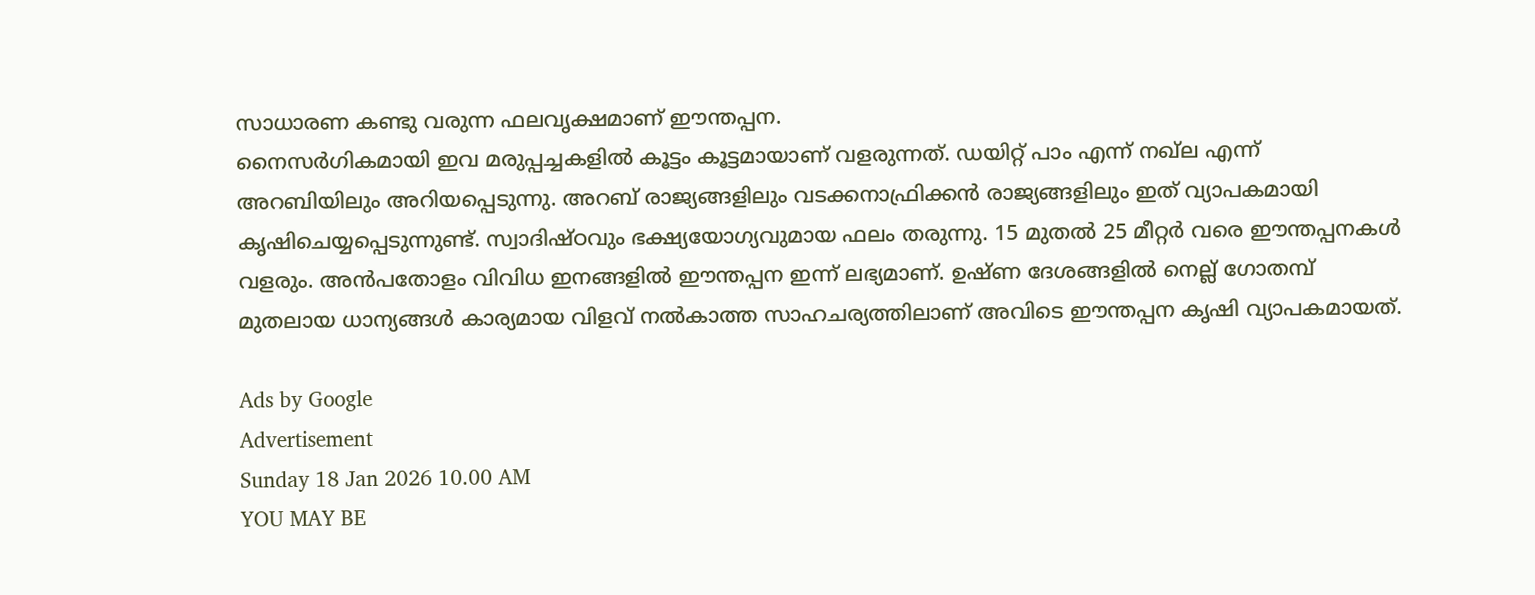സാധാരണ കണ്ടു വരുന്ന ഫലവൃക്ഷമാണ്‌ ഈന്തപ്പന.
നൈസര്‍ഗികമായി ഇവ മരുപ്പച്ചകളില്‍ കൂട്ടം കൂട്ടമായാണ്‌ വളരുന്നത്‌. ഡയിറ്റ്‌ പാം എന്ന്‌ നഖ്‌ല എന്ന്‌ അറബിയിലും അറിയപ്പെടുന്നു. അറബ്‌ രാജ്യങ്ങളിലും വടക്കനാഫ്രിക്കന്‍ രാജ്യങ്ങളിലും ഇത്‌ വ്യാപകമായി കൃഷിചെയ്യപ്പെടുന്നുണ്ട്‌. സ്വാദിഷ്‌ഠവും ഭക്ഷ്യയോഗ്യവുമായ ഫലം തരുന്നു. 15 മുതല്‍ 25 മീറ്റര്‍ വരെ ഈന്തപ്പനകള്‍ വളരും. അന്‍പതോളം വിവിധ ഇനങ്ങളില്‍ ഈന്തപ്പന ഇന്ന്‌ ലഭ്യമാണ്‌. ഉഷ്‌ണ ദേശങ്ങളില്‍ നെല്ല്‌ ഗോതമ്പ്‌ മുതലായ ധാന്യങ്ങള്‍ കാര്യമായ വിളവ്‌ നല്‍കാത്ത സാഹചര്യത്തിലാണ്‌ അവിടെ ഈന്തപ്പന കൃഷി വ്യാപകമായത്‌.

Ads by Google
Advertisement
Sunday 18 Jan 2026 10.00 AM
YOU MAY BE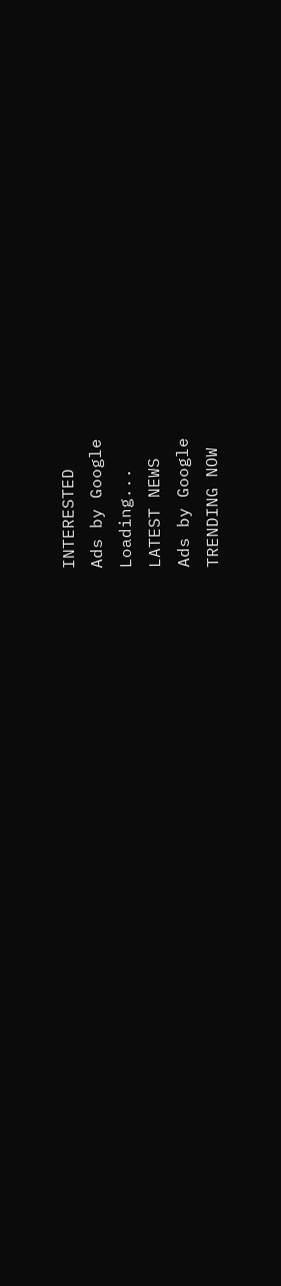INTERESTED
Ads by Google
Loading...
LATEST NEWS
Ads by Google
TRENDING NOW